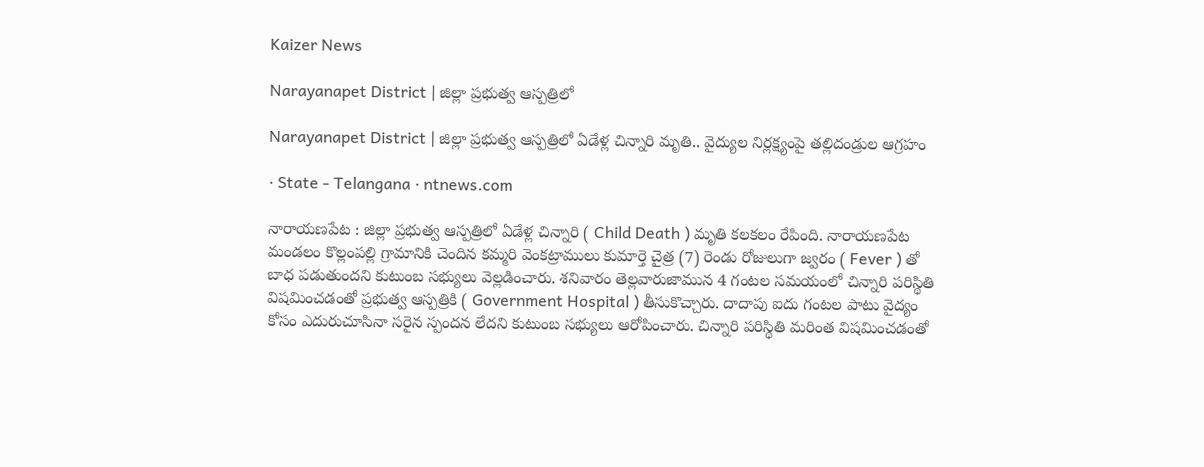Kaizer News

Narayanapet District | జిల్లా ప్రభుత్వ ఆస్పత్రిలో

Narayanapet District | జిల్లా ప్రభుత్వ ఆస్పత్రిలో ఏడేళ్ల చిన్నారి మృతి.. వైద్యుల నిర్లక్ష్యంపై తల్లిదండ్రుల ఆగ్రహం

· State - Telangana · ntnews.com

నారాయణపేట : జిల్లా ప్రభుత్వ ఆస్పత్రిలో ఏడేళ్ల చిన్నారి ( Child Death ) మృతి కలకలం రేపింది. నారాయణపేట మండలం కొల్లంపల్లి గ్రామానికి చెందిన కమ్మరి వెంకట్రాములు కుమార్తె చైత్ర (7) రెండు రోజులుగా జ్వరం ( Fever ) తో బాధ పడుతుందని కుటుంబ సభ్యులు వెల్లడించారు. శనివారం తెల్లవారుజామున 4 గంటల సమయంలో చిన్నారి పరిస్థితి విషమించడంతో ప్రభుత్వ ఆస్పత్రికి ( Government Hospital ) తీసుకొచ్చారు. దాదాపు ఐదు గంటల పాటు వైద్యం కోసం ఎదురుచూసినా సరైన స్పందన లేదని కుటుంబ సభ్యులు ఆరోపించారు. చిన్నారి పరిస్థితి మరింత విషమించడంతో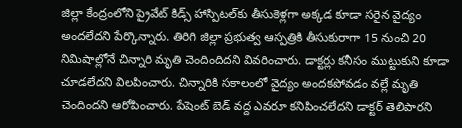జిల్లా కేంద్రంలోని ప్రైవేట్ కిడ్స్ హాస్పిటల్‌కు తీసుకెళ్లగా అక్కడ కూడా సరైన వైద్యం అందలేదని పేర్కొన్నారు. తిరిగి జిల్లా ప్రభుత్వ ఆస్పత్రికి తీసుకురాగా 15 నుంచి 20 నిమిషాల్లోనే చిన్నారి మృతి చెందిందిదని వివరించారు. డాక్టర్లు కనీసం ముట్టుకుని కూడా చూడలేదని విలపించారు. చిన్నారికి సకాలంలో వైద్యం అందకపోవడం వల్లే మృతి చెందిందని ఆరోపించారు. పేషెంట్ బెడ్ వద్ద ఎవరూ కనిపించలేదని డాక్టర్ తెలిపారని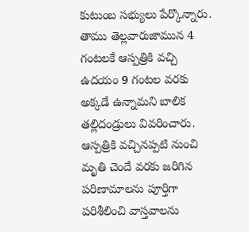కుటుంబ సభ్యులు పేర్కొన్నారు. తాము తెల్లవారుజామున 4 గంటలకే ఆస్పత్రికి వచ్చి ఉదయం 9 గంటల వరకు అక్కడే ఉన్నామని బాలిక తల్లిదండ్రులు వివరించారు. ఆస్పత్రికి వచ్చినప్పటి నుంచి మృతి చెందే వరకు జరిగిన పరిణామాలను పూర్తిగా పరిశీలించి వాస్తవాలను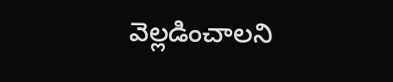వెల్లడించాలని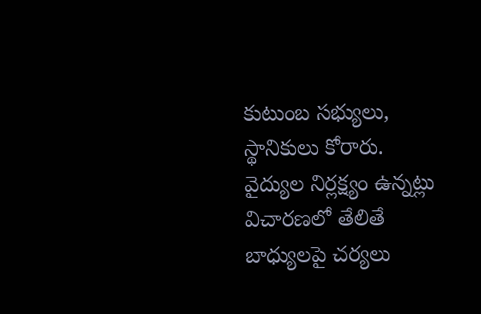కుటుంబ సభ్యులు, స్థానికులు కోరారు. వైద్యుల నిర్లక్ష్యం ఉన్నట్లు విచారణలో తేలితే బాధ్యులపై చర్యలు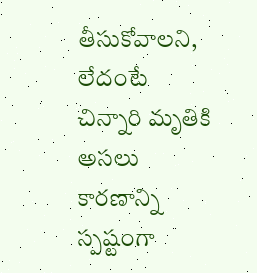తీసుకోవాలని, లేదంటే చిన్నారి మృతికి అసలు కారణాన్ని స్పష్టంగా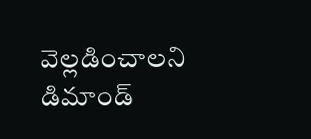వెల్లడించాలని డిమాండ్‌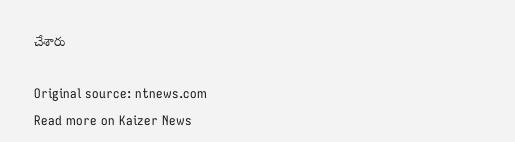చేశారు

Original source: ntnews.com
Read more on Kaizer News